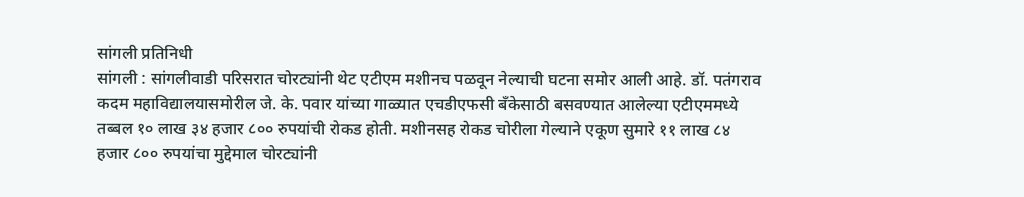सांगली प्रतिनिधी
सांगली : सांगलीवाडी परिसरात चोरट्यांनी थेट एटीएम मशीनच पळवून नेल्याची घटना समोर आली आहे. डॉ. पतंगराव कदम महाविद्यालयासमोरील जे. के. पवार यांच्या गाळ्यात एचडीएफसी बँकेसाठी बसवण्यात आलेल्या एटीएममध्ये तब्बल १० लाख ३४ हजार ८०० रुपयांची रोकड होती. मशीनसह रोकड चोरीला गेल्याने एकूण सुमारे ११ लाख ८४ हजार ८०० रुपयांचा मुद्देमाल चोरट्यांनी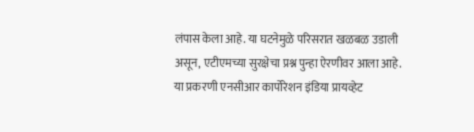लंपास केला आहे. या घटनेमुळे परिसरात खळबळ उडाली असून, एटीएमच्या सुरक्षेचा प्रश्न पुन्हा ऐरणीवर आला आहे.
या प्रकरणी एनसीआर कार्पोरेशन इंडिया प्रायव्हेट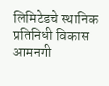लिमिटेडचे स्थानिक प्रतिनिधी विकास आमनगी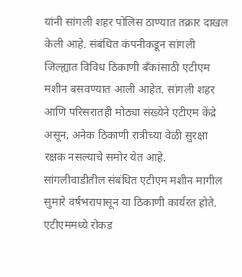यांनी सांगली शहर पोलिस ठाण्यात तक्रार दाखल केली आहे. संबंधित कंपनीकडून सांगली जिल्ह्यात विविध ठिकाणी बँकांसाठी एटीएम मशीन बसवण्यात आली आहेत. सांगली शहर आणि परिसरातही मोठ्या संख्येने एटीएम केंद्रे असून, अनेक ठिकाणी रात्रीच्या वेळी सुरक्षा रक्षक नसल्याचे समोर येत आहे.
सांगलीवाडीतील संबंधित एटीएम मशीन मागील सुमारे वर्षभरापासून या ठिकाणी कार्यरत होते. एटीएममध्ये रोकड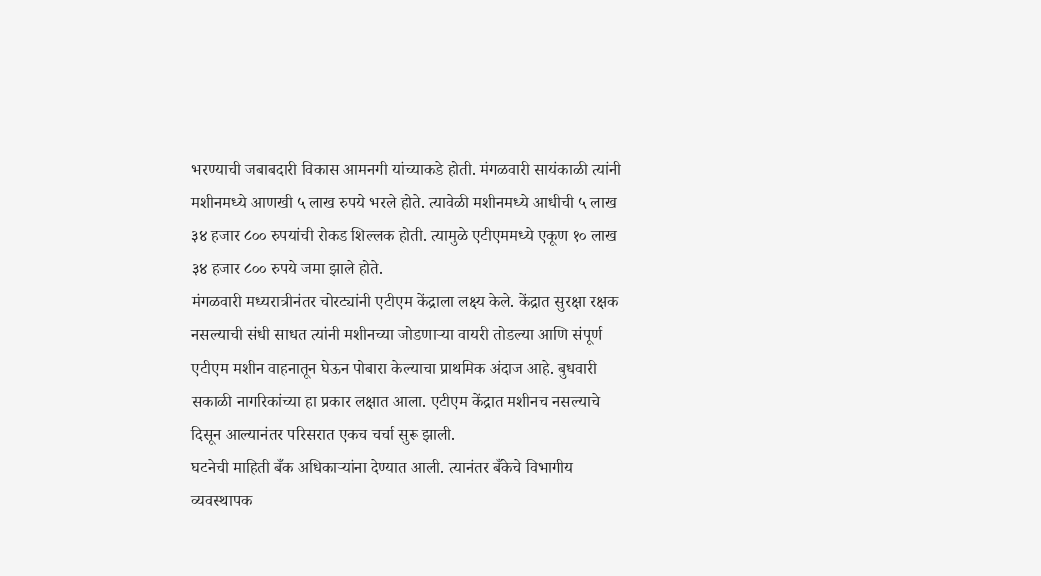भरण्याची जबाबदारी विकास आमनगी यांच्याकडे होती. मंगळवारी सायंकाळी त्यांनी मशीनमध्ये आणखी ५ लाख रुपये भरले होते. त्यावेळी मशीनमध्ये आधीची ५ लाख ३४ हजार ८०० रुपयांची रोकड शिल्लक होती. त्यामुळे एटीएममध्ये एकूण १० लाख ३४ हजार ८०० रुपये जमा झाले होते.
मंगळवारी मध्यरात्रीनंतर चोरट्यांनी एटीएम केंद्राला लक्ष्य केले. केंद्रात सुरक्षा रक्षक नसल्याची संधी साधत त्यांनी मशीनच्या जोडणाऱ्या वायरी तोडल्या आणि संपूर्ण एटीएम मशीन वाहनातून घेऊन पोबारा केल्याचा प्राथमिक अंदाज आहे. बुधवारी सकाळी नागरिकांच्या हा प्रकार लक्षात आला. एटीएम केंद्रात मशीनच नसल्याचे दिसून आल्यानंतर परिसरात एकच चर्चा सुरू झाली.
घटनेची माहिती बँक अधिकाऱ्यांना देण्यात आली. त्यानंतर बँकेचे विभागीय व्यवस्थापक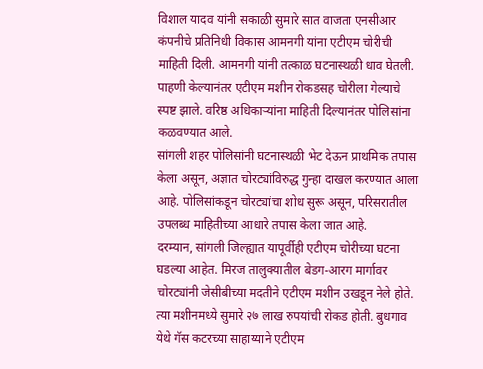विशाल यादव यांनी सकाळी सुमारे सात वाजता एनसीआर कंपनीचे प्रतिनिधी विकास आमनगी यांना एटीएम चोरीची माहिती दिली. आमनगी यांनी तत्काळ घटनास्थळी धाव घेतली. पाहणी केल्यानंतर एटीएम मशीन रोकडसह चोरीला गेल्याचे स्पष्ट झाले. वरिष्ठ अधिकाऱ्यांना माहिती दिल्यानंतर पोलिसांना कळवण्यात आले.
सांगली शहर पोलिसांनी घटनास्थळी भेट देऊन प्राथमिक तपास केला असून, अज्ञात चोरट्यांविरुद्ध गुन्हा दाखल करण्यात आला आहे. पोलिसांकडून चोरट्यांचा शोध सुरू असून, परिसरातील उपलब्ध माहितीच्या आधारे तपास केला जात आहे.
दरम्यान, सांगली जिल्ह्यात यापूर्वीही एटीएम चोरीच्या घटना घडल्या आहेत. मिरज तालुक्यातील बेडग-आरग मार्गावर चोरट्यांनी जेसीबीच्या मदतीने एटीएम मशीन उखडून नेले होते. त्या मशीनमध्ये सुमारे २७ लाख रुपयांची रोकड होती. बुधगाव येथे गॅस कटरच्या साहाय्याने एटीएम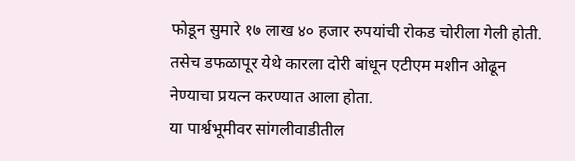फोडून सुमारे १७ लाख ४० हजार रुपयांची रोकड चोरीला गेली होती. तसेच डफळापूर येथे कारला दोरी बांधून एटीएम मशीन ओढून नेण्याचा प्रयत्न करण्यात आला होता.
या पार्श्वभूमीवर सांगलीवाडीतील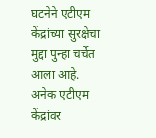घटनेने एटीएम केंद्रांच्या सुरक्षेचा मुद्दा पुन्हा चर्चेत आला आहे. अनेक एटीएम केंद्रांवर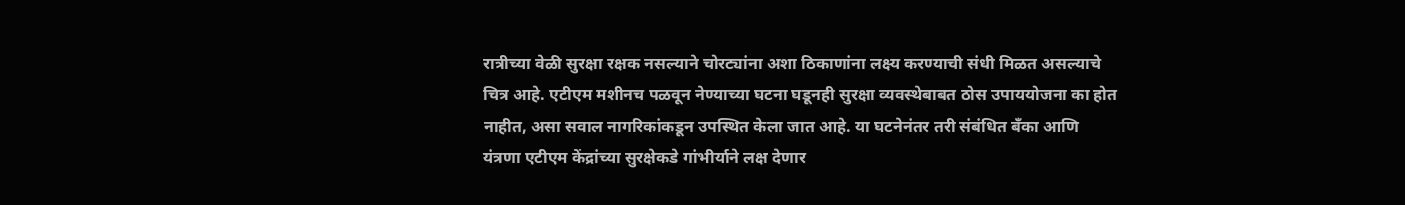रात्रीच्या वेळी सुरक्षा रक्षक नसल्याने चोरट्यांना अशा ठिकाणांना लक्ष्य करण्याची संधी मिळत असल्याचे चित्र आहे. एटीएम मशीनच पळवून नेण्याच्या घटना घडूनही सुरक्षा व्यवस्थेबाबत ठोस उपाययोजना का होत नाहीत, असा सवाल नागरिकांकडून उपस्थित केला जात आहे. या घटनेनंतर तरी संबंधित बँका आणि यंत्रणा एटीएम केंद्रांच्या सुरक्षेकडे गांभीर्याने लक्ष देणार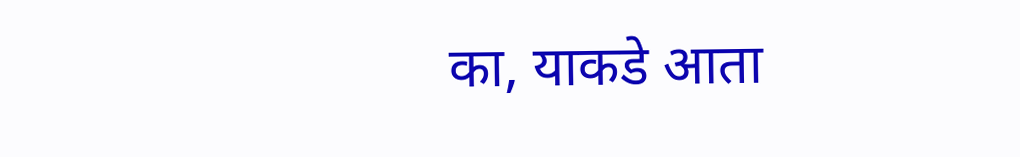का, याकडे आता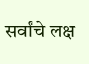सर्वांचे लक्ष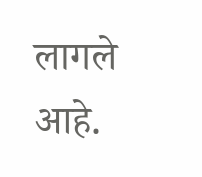लागले आहे.